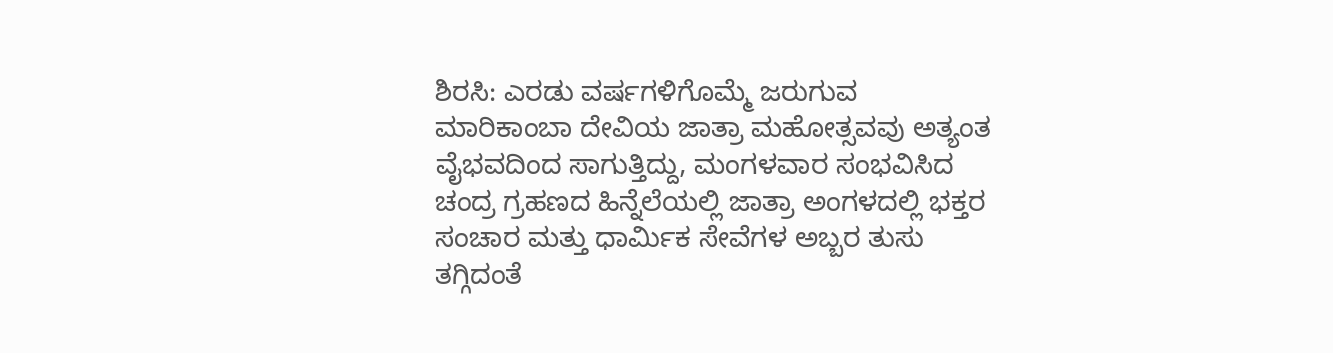ಶಿರಸಿ: ಎರಡು ವರ್ಷಗಳಿಗೊಮ್ಮೆ ಜರುಗುವ ಮಾರಿಕಾಂಬಾ ದೇವಿಯ ಜಾತ್ರಾ ಮಹೋತ್ಸವವು ಅತ್ಯಂತ ವೈಭವದಿಂದ ಸಾಗುತ್ತಿದ್ದು, ಮಂಗಳವಾರ ಸಂಭವಿಸಿದ ಚಂದ್ರ ಗ್ರಹಣದ ಹಿನ್ನೆಲೆಯಲ್ಲಿ ಜಾತ್ರಾ ಅಂಗಳದಲ್ಲಿ ಭಕ್ತರ ಸಂಚಾರ ಮತ್ತು ಧಾರ್ಮಿಕ ಸೇವೆಗಳ ಅಬ್ಬರ ತುಸು ತಗ್ಗಿದಂತೆ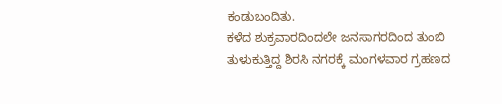ಕಂಡುಬಂದಿತು.
ಕಳೆದ ಶುಕ್ರವಾರದಿಂದಲೇ ಜನಸಾಗರದಿಂದ ತುಂಬಿ ತುಳುಕುತ್ತಿದ್ದ ಶಿರಸಿ ನಗರಕ್ಕೆ ಮಂಗಳವಾರ ಗ್ರಹಣದ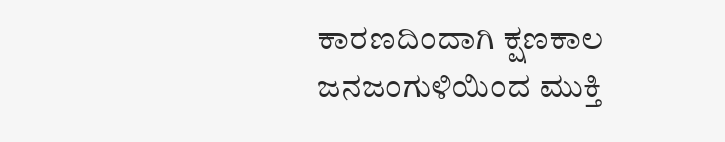ಕಾರಣದಿಂದಾಗಿ ಕ್ಷಣಕಾಲ ಜನಜಂಗುಳಿಯಿಂದ ಮುಕ್ತಿ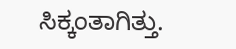ಸಿಕ್ಕಂತಾಗಿತ್ತು.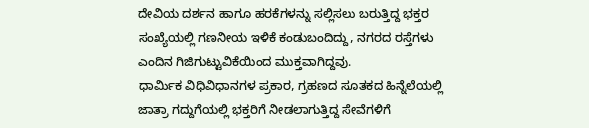ದೇವಿಯ ದರ್ಶನ ಹಾಗೂ ಹರಕೆಗಳನ್ನು ಸಲ್ಲಿಸಲು ಬರುತ್ತಿದ್ದ ಭಕ್ತರ ಸಂಖ್ಯೆಯಲ್ಲಿ ಗಣನೀಯ ಇಳಿಕೆ ಕಂಡುಬಂದಿದ್ದು, ನಗರದ ರಸ್ತೆಗಳು ಎಂದಿನ ಗಿಜಿಗುಟ್ಟುವಿಕೆಯಿಂದ ಮುಕ್ತವಾಗಿದ್ದವು.
ಧಾರ್ಮಿಕ ವಿಧಿವಿಧಾನಗಳ ಪ್ರಕಾರ, ಗ್ರಹಣದ ಸೂತಕದ ಹಿನ್ನೆಲೆಯಲ್ಲಿ ಜಾತ್ರಾ ಗದ್ದುಗೆಯಲ್ಲಿ ಭಕ್ತರಿಗೆ ನೀಡಲಾಗುತ್ತಿದ್ದ ಸೇವೆಗಳಿಗೆ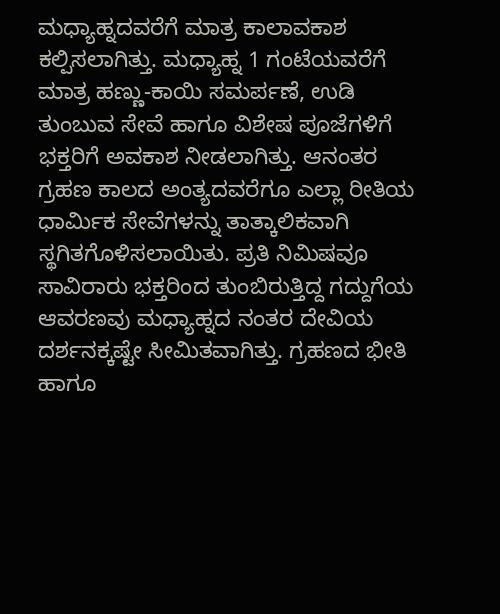ಮಧ್ಯಾಹ್ನದವರೆಗೆ ಮಾತ್ರ ಕಾಲಾವಕಾಶ ಕಲ್ಪಿಸಲಾಗಿತ್ತು. ಮಧ್ಯಾಹ್ನ 1 ಗಂಟೆಯವರೆಗೆ ಮಾತ್ರ ಹಣ್ಣು-ಕಾಯಿ ಸಮರ್ಪಣೆ, ಉಡಿ ತುಂಬುವ ಸೇವೆ ಹಾಗೂ ವಿಶೇಷ ಪೂಜೆಗಳಿಗೆ ಭಕ್ತರಿಗೆ ಅವಕಾಶ ನೀಡಲಾಗಿತ್ತು. ಆನಂತರ ಗ್ರಹಣ ಕಾಲದ ಅಂತ್ಯದವರೆಗೂ ಎಲ್ಲಾ ರೀತಿಯ ಧಾರ್ಮಿಕ ಸೇವೆಗಳನ್ನು ತಾತ್ಕಾಲಿಕವಾಗಿ ಸ್ಥಗಿತಗೊಳಿಸಲಾಯಿತು. ಪ್ರತಿ ನಿಮಿಷವೂ ಸಾವಿರಾರು ಭಕ್ತರಿಂದ ತುಂಬಿರುತ್ತಿದ್ದ ಗದ್ದುಗೆಯ ಆವರಣವು ಮಧ್ಯಾಹ್ನದ ನಂತರ ದೇವಿಯ ದರ್ಶನಕ್ಕಷ್ಟೇ ಸೀಮಿತವಾಗಿತ್ತು. ಗ್ರಹಣದ ಭೀತಿ ಹಾಗೂ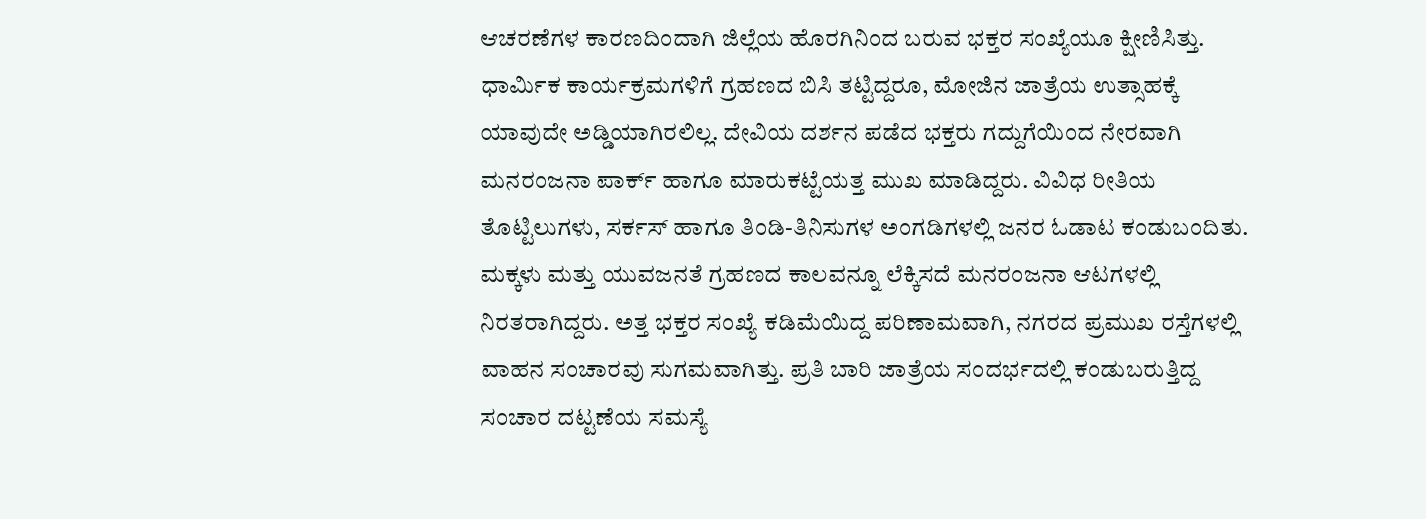ಆಚರಣೆಗಳ ಕಾರಣದಿಂದಾಗಿ ಜಿಲ್ಲೆಯ ಹೊರಗಿನಿಂದ ಬರುವ ಭಕ್ತರ ಸಂಖ್ಯೆಯೂ ಕ್ಷೀಣಿಸಿತ್ತು.
ಧಾರ್ಮಿಕ ಕಾರ್ಯಕ್ರಮಗಳಿಗೆ ಗ್ರಹಣದ ಬಿಸಿ ತಟ್ಟಿದ್ದರೂ, ಮೋಜಿನ ಜಾತ್ರೆಯ ಉತ್ಸಾಹಕ್ಕೆ ಯಾವುದೇ ಅಡ್ಡಿಯಾಗಿರಲಿಲ್ಲ. ದೇವಿಯ ದರ್ಶನ ಪಡೆದ ಭಕ್ತರು ಗದ್ದುಗೆಯಿಂದ ನೇರವಾಗಿ ಮನರಂಜನಾ ಪಾರ್ಕ್ ಹಾಗೂ ಮಾರುಕಟ್ಟೆಯತ್ತ ಮುಖ ಮಾಡಿದ್ದರು. ವಿವಿಧ ರೀತಿಯ ತೊಟ್ಟಿಲುಗಳು, ಸರ್ಕಸ್ ಹಾಗೂ ತಿಂಡಿ-ತಿನಿಸುಗಳ ಅಂಗಡಿಗಳಲ್ಲಿ ಜನರ ಓಡಾಟ ಕಂಡುಬಂದಿತು. ಮಕ್ಕಳು ಮತ್ತು ಯುವಜನತೆ ಗ್ರಹಣದ ಕಾಲವನ್ನೂ ಲೆಕ್ಕಿಸದೆ ಮನರಂಜನಾ ಆಟಗಳಲ್ಲಿ ನಿರತರಾಗಿದ್ದರು. ಅತ್ತ ಭಕ್ತರ ಸಂಖ್ಯೆ ಕಡಿಮೆಯಿದ್ದ ಪರಿಣಾಮವಾಗಿ, ನಗರದ ಪ್ರಮುಖ ರಸ್ತೆಗಳಲ್ಲಿ ವಾಹನ ಸಂಚಾರವು ಸುಗಮವಾಗಿತ್ತು. ಪ್ರತಿ ಬಾರಿ ಜಾತ್ರೆಯ ಸಂದರ್ಭದಲ್ಲಿ ಕಂಡುಬರುತ್ತಿದ್ದ ಸಂಚಾರ ದಟ್ಟಣೆಯ ಸಮಸ್ಯೆ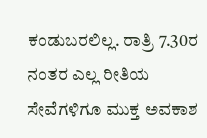ಕಂಡುಬರಲಿಲ್ಲ. ರಾತ್ರಿ 7.30ರ ನಂತರ ಎಲ್ಲ ರೀತಿಯ ಸೇವೆಗಳಿಗೂ ಮುಕ್ತ ಅವಕಾಶ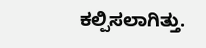ಕಲ್ಪಿಸಲಾಗಿತ್ತು.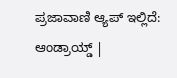ಪ್ರಜಾವಾಣಿ ಆ್ಯಪ್ ಇಲ್ಲಿದೆ: ಆಂಡ್ರಾಯ್ಡ್ |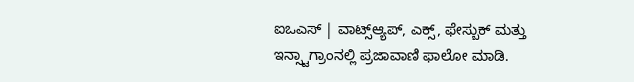ಐಒಎಸ್ | ವಾಟ್ಸ್ಆ್ಯಪ್, ಎಕ್ಸ್, ಫೇಸ್ಬುಕ್ ಮತ್ತು ಇನ್ಸ್ಟಾಗ್ರಾಂನಲ್ಲಿ ಪ್ರಜಾವಾಣಿ ಫಾಲೋ ಮಾಡಿ.